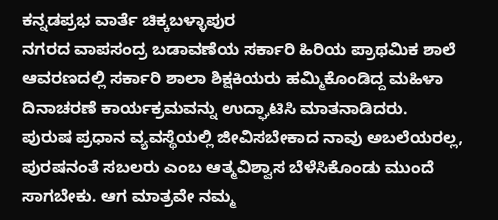ಕನ್ನಡಪ್ರಭ ವಾರ್ತೆ ಚಿಕ್ಕಬಳ್ಳಾಪುರ
ನಗರದ ವಾಪಸಂದ್ರ ಬಡಾವಣೆಯ ಸರ್ಕಾರಿ ಹಿರಿಯ ಪ್ರಾಥಮಿಕ ಶಾಲೆ ಆವರಣದಲ್ಲಿ ಸರ್ಕಾರಿ ಶಾಲಾ ಶಿಕ್ಷಕಿಯರು ಹಮ್ಮಿಕೊಂಡಿದ್ದ ಮಹಿಳಾ ದಿನಾಚರಣೆ ಕಾರ್ಯಕ್ರಮವನ್ನು ಉದ್ಘಾಟಿಸಿ ಮಾತನಾಡಿದರು.
ಪುರುಷ ಪ್ರಧಾನ ವ್ಯವಸ್ಥೆಯಲ್ಲಿ ಜೀವಿಸಬೇಕಾದ ನಾವು ಅಬಲೆಯರಲ್ಲ, ಪುರಷನಂತೆ ಸಬಲರು ಎಂಬ ಆತ್ಮವಿಶ್ವಾಸ ಬೆಳೆಸಿಕೊಂಡು ಮುಂದೆ ಸಾಗಬೇಕು. ಆಗ ಮಾತ್ರವೇ ನಮ್ಮ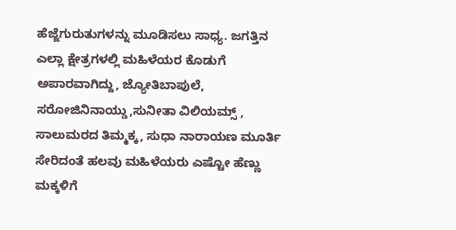ಹೆಜ್ಜೆಗುರುತುಗಳನ್ನು ಮೂಡಿಸಲು ಸಾಧ್ಯ. ಜಗತ್ತಿನ ಎಲ್ಲಾ ಕ್ಷೇತ್ರಗಳಲ್ಲಿ ಮಹಿಳೆಯರ ಕೊಡುಗೆ ಅಪಾರವಾಗಿದ್ದು, ಜ್ಯೋತಿಬಾಪುಲೆ, ಸರೋಜಿನಿನಾಯ್ಡು,ಸುನೀತಾ ವಿಲಿಯಮ್ಸ್ , ಸಾಲುಮರದ ತಿಮ್ಮಕ್ಕ, ಸುಧಾ ನಾರಾಯಣ ಮೂರ್ತಿ ಸೇರಿದಂತೆ ಹಲವು ಮಹಿಳೆಯರು ಎಷ್ಟೋ ಹೆಣ್ಣು ಮಕ್ಕಳಿಗೆ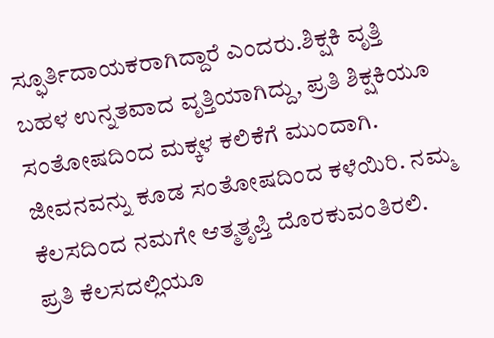ಸ್ಫೂರ್ತಿದಾಯಕರಾಗಿದ್ದಾರೆ ಎಂದರು.ಶಿಕ್ಷಕಿ ವೃತ್ತಿ ಬಹಳ ಉನ್ನತವಾದ ವೃತ್ತಿಯಾಗಿದ್ದು, ಪ್ರತಿ ಶಿಕ್ಷಕಿಯೂ ಸಂತೋಷದಿಂದ ಮಕ್ಕಳ ಕಲಿಕೆಗೆ ಮುಂದಾಗಿ. ಜೀವನವನ್ನು ಕೂಡ ಸಂತೋಷದಿಂದ ಕಳೆಯಿರಿ. ನಮ್ಮ ಕೆಲಸದಿಂದ ನಮಗೇ ಆತ್ಮತೃಪ್ತಿ ದೊರಕುವಂತಿರಲಿ. ಪ್ರತಿ ಕೆಲಸದಲ್ಲಿಯೂ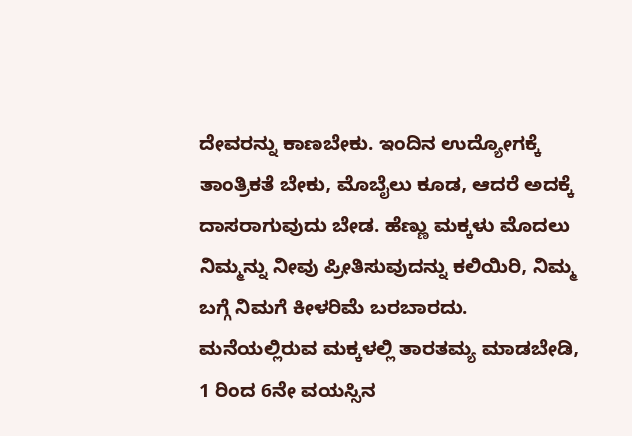ದೇವರನ್ನು ಕಾಣಬೇಕು. ಇಂದಿನ ಉದ್ಯೋಗಕ್ಕೆ ತಾಂತ್ರಿಕತೆ ಬೇಕು, ಮೊಬೈಲು ಕೂಡ, ಆದರೆ ಅದಕ್ಕೆ ದಾಸರಾಗುವುದು ಬೇಡ. ಹೆಣ್ಣು ಮಕ್ಕಳು ಮೊದಲು ನಿಮ್ಮನ್ನು ನೀವು ಪ್ರೀತಿಸುವುದನ್ನು ಕಲಿಯಿರಿ, ನಿಮ್ಮ ಬಗ್ಗೆ ನಿಮಗೆ ಕೀಳರಿಮೆ ಬರಬಾರದು. ಮನೆಯಲ್ಲಿರುವ ಮಕ್ಕಳಲ್ಲಿ ತಾರತಮ್ಯ ಮಾಡಬೇಡಿ, 1 ರಿಂದ 6ನೇ ವಯಸ್ಸಿನ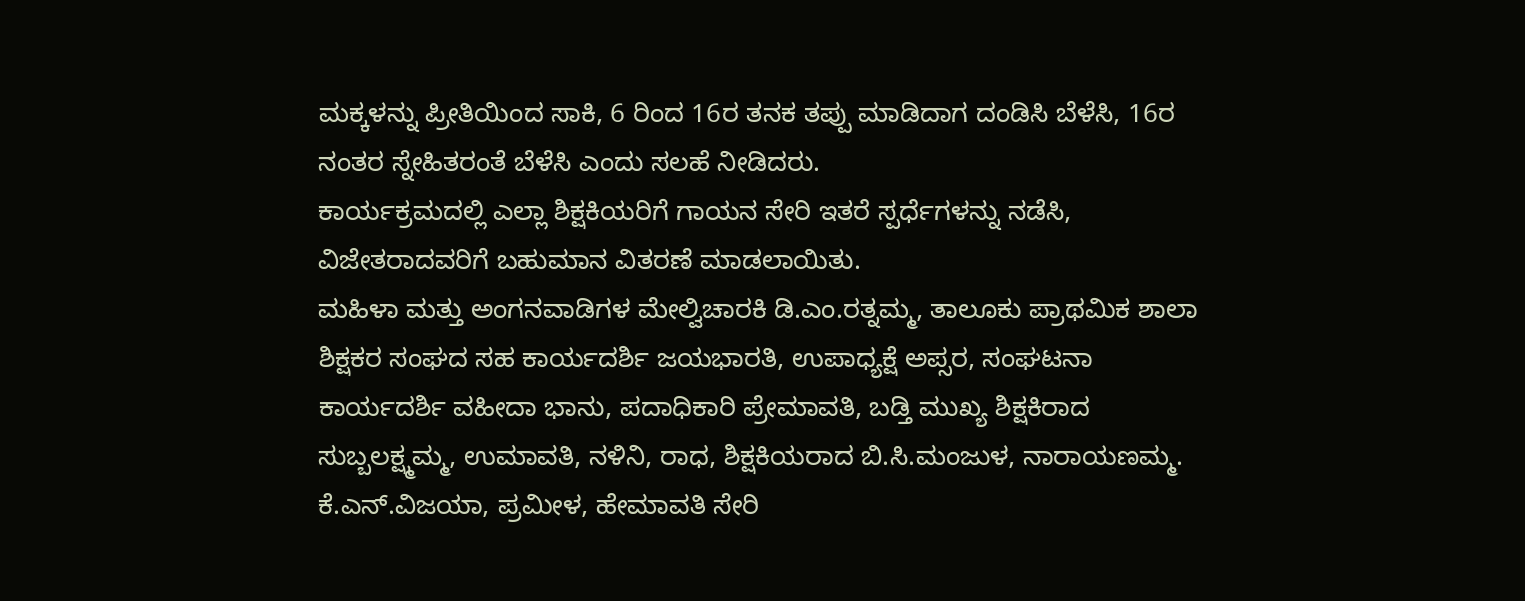ಮಕ್ಕಳನ್ನು ಪ್ರೀತಿಯಿಂದ ಸಾಕಿ, 6 ರಿಂದ 16ರ ತನಕ ತಪ್ಪು ಮಾಡಿದಾಗ ದಂಡಿಸಿ ಬೆಳೆಸಿ, 16ರ ನಂತರ ಸ್ನೇಹಿತರಂತೆ ಬೆಳೆಸಿ ಎಂದು ಸಲಹೆ ನೀಡಿದರು.
ಕಾರ್ಯಕ್ರಮದಲ್ಲಿ ಎಲ್ಲಾ ಶಿಕ್ಷಕಿಯರಿಗೆ ಗಾಯನ ಸೇರಿ ಇತರೆ ಸ್ಪರ್ಧೆಗಳನ್ನು ನಡೆಸಿ, ವಿಜೇತರಾದವರಿಗೆ ಬಹುಮಾನ ವಿತರಣೆ ಮಾಡಲಾಯಿತು.
ಮಹಿಳಾ ಮತ್ತು ಅಂಗನವಾಡಿಗಳ ಮೇಲ್ವಿಚಾರಕಿ ಡಿ.ಎಂ.ರತ್ನಮ್ಮ, ತಾಲೂಕು ಪ್ರಾಥಮಿಕ ಶಾಲಾ ಶಿಕ್ಷಕರ ಸಂಘದ ಸಹ ಕಾರ್ಯದರ್ಶಿ ಜಯಭಾರತಿ, ಉಪಾಧ್ಯಕ್ಷೆ ಅಪ್ಸರ, ಸಂಘಟನಾ ಕಾರ್ಯದರ್ಶಿ ವಹೀದಾ ಭಾನು, ಪದಾಧಿಕಾರಿ ಪ್ರೇಮಾವತಿ, ಬಡ್ತಿ ಮುಖ್ಯ ಶಿಕ್ಷಕಿರಾದ ಸುಬ್ಬಲಕ್ಷ್ಮಮ್ಮ, ಉಮಾವತಿ, ನಳಿನಿ, ರಾಧ, ಶಿಕ್ಷಕಿಯರಾದ ಬಿ.ಸಿ.ಮಂಜುಳ, ನಾರಾಯಣಮ್ಮ. ಕೆ.ಎನ್.ವಿಜಯಾ, ಪ್ರಮೀಳ, ಹೇಮಾವತಿ ಸೇರಿ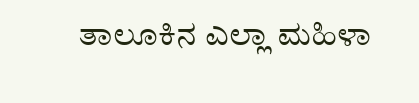ತಾಲೂಕಿನ ಎಲ್ಲಾ ಮಹಿಳಾ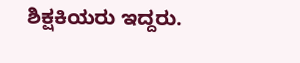ಶಿಕ್ಷಕಿಯರು ಇದ್ದರು.